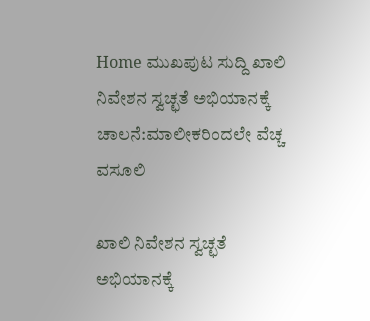Home ಮುಖಪುಟ ಸುದ್ದಿ ಖಾಲಿ ನಿವೇಶನ ಸ್ವಚ್ಛತೆ ಅಭಿಯಾನಕ್ಕೆ ಚಾಲನೆ:ಮಾಲೀಕರಿಂದಲೇ ವೆಚ್ಚ ವಸೂಲಿ

ಖಾಲಿ ನಿವೇಶನ ಸ್ವಚ್ಛತೆ ಅಭಿಯಾನಕ್ಕೆ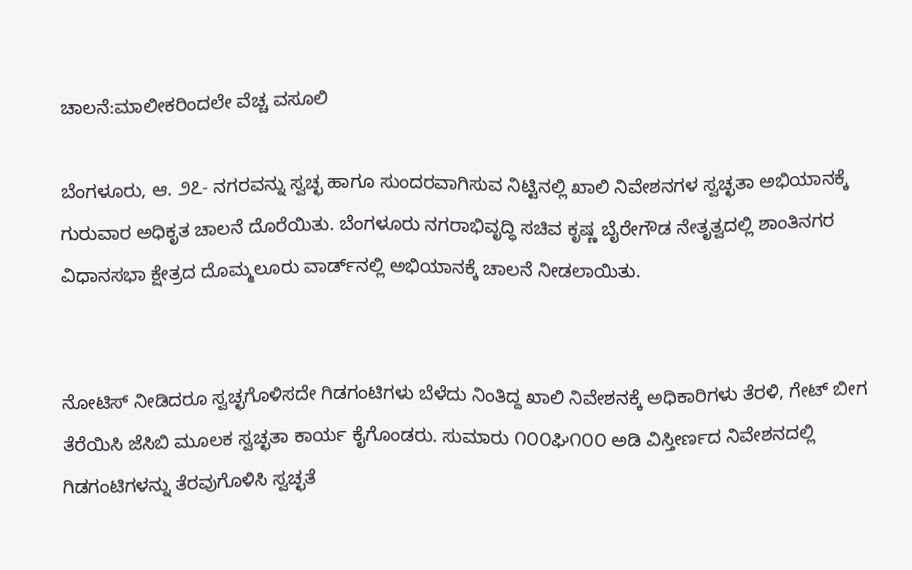ಚಾಲನೆ:ಮಾಲೀಕರಿಂದಲೇ ವೆಚ್ಚ ವಸೂಲಿ

ಬೆಂಗಳೂರು, ಆ. ೨೭- ನಗರವನ್ನು ಸ್ವಚ್ಛ ಹಾಗೂ ಸುಂದರವಾಗಿಸುವ ನಿಟ್ಟಿನಲ್ಲಿ ಖಾಲಿ ನಿವೇಶನಗಳ ಸ್ವಚ್ಛತಾ ಅಭಿಯಾನಕ್ಕೆ ಗುರುವಾರ ಅಧಿಕೃತ ಚಾಲನೆ ದೊರೆಯಿತು. ಬೆಂಗಳೂರು ನಗರಾಭಿವೃದ್ಧಿ ಸಚಿವ ಕೃಷ್ಣ ಬೈರೇಗೌಡ ನೇತೃತ್ವದಲ್ಲಿ ಶಾಂತಿನಗರ ವಿಧಾನಸಭಾ ಕ್ಷೇತ್ರದ ದೊಮ್ಮಲೂರು ವಾರ್ಡ್‌ನಲ್ಲಿ ಅಭಿಯಾನಕ್ಕೆ ಚಾಲನೆ ನೀಡಲಾಯಿತು.


ನೋಟಿಸ್ ನೀಡಿದರೂ ಸ್ವಚ್ಛಗೊಳಿಸದೇ ಗಿಡಗಂಟಿಗಳು ಬೆಳೆದು ನಿಂತಿದ್ದ ಖಾಲಿ ನಿವೇಶನಕ್ಕೆ ಅಧಿಕಾರಿಗಳು ತೆರಳಿ, ಗೇಟ್ ಬೀಗ ತೆರೆಯಿಸಿ ಜೆಸಿಬಿ ಮೂಲಕ ಸ್ವಚ್ಛತಾ ಕಾರ್ಯ ಕೈಗೊಂಡರು. ಸುಮಾರು ೧೦೦ಘಿ೧೦೦ ಅಡಿ ವಿಸ್ತೀರ್ಣದ ನಿವೇಶನದಲ್ಲಿ ಗಿಡಗಂಟಿಗಳನ್ನು ತೆರವುಗೊಳಿಸಿ ಸ್ವಚ್ಛತೆ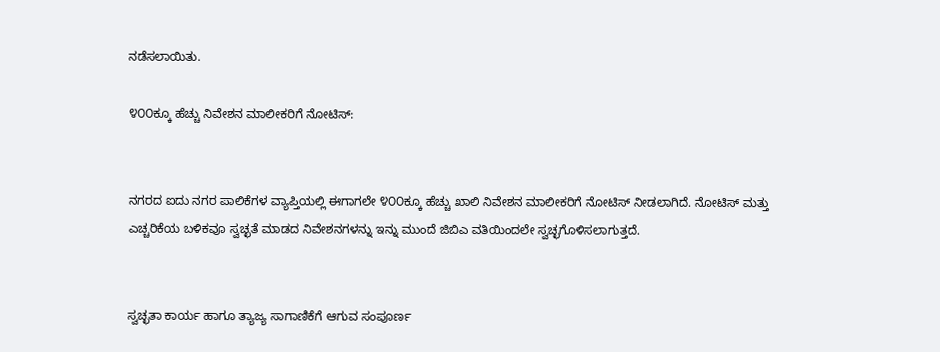ನಡೆಸಲಾಯಿತು.

೪೦೦ಕ್ಕೂ ಹೆಚ್ಚು ನಿವೇಶನ ಮಾಲೀಕರಿಗೆ ನೋಟಿಸ್:


ನಗರದ ಐದು ನಗರ ಪಾಲಿಕೆಗಳ ವ್ಯಾಪ್ತಿಯಲ್ಲಿ ಈಗಾಗಲೇ ೪೦೦ಕ್ಕೂ ಹೆಚ್ಚು ಖಾಲಿ ನಿವೇಶನ ಮಾಲೀಕರಿಗೆ ನೋಟಿಸ್ ನೀಡಲಾಗಿದೆ. ನೋಟಿಸ್ ಮತ್ತು ಎಚ್ಚರಿಕೆಯ ಬಳಿಕವೂ ಸ್ವಚ್ಛತೆ ಮಾಡದ ನಿವೇಶನಗಳನ್ನು ಇನ್ನು ಮುಂದೆ ಜಿಬಿಎ ವತಿಯಿಂದಲೇ ಸ್ವಚ್ಛಗೊಳಿಸಲಾಗುತ್ತದೆ.


ಸ್ವಚ್ಛತಾ ಕಾರ್ಯ ಹಾಗೂ ತ್ಯಾಜ್ಯ ಸಾಗಾಣಿಕೆಗೆ ಆಗುವ ಸಂಪೂರ್ಣ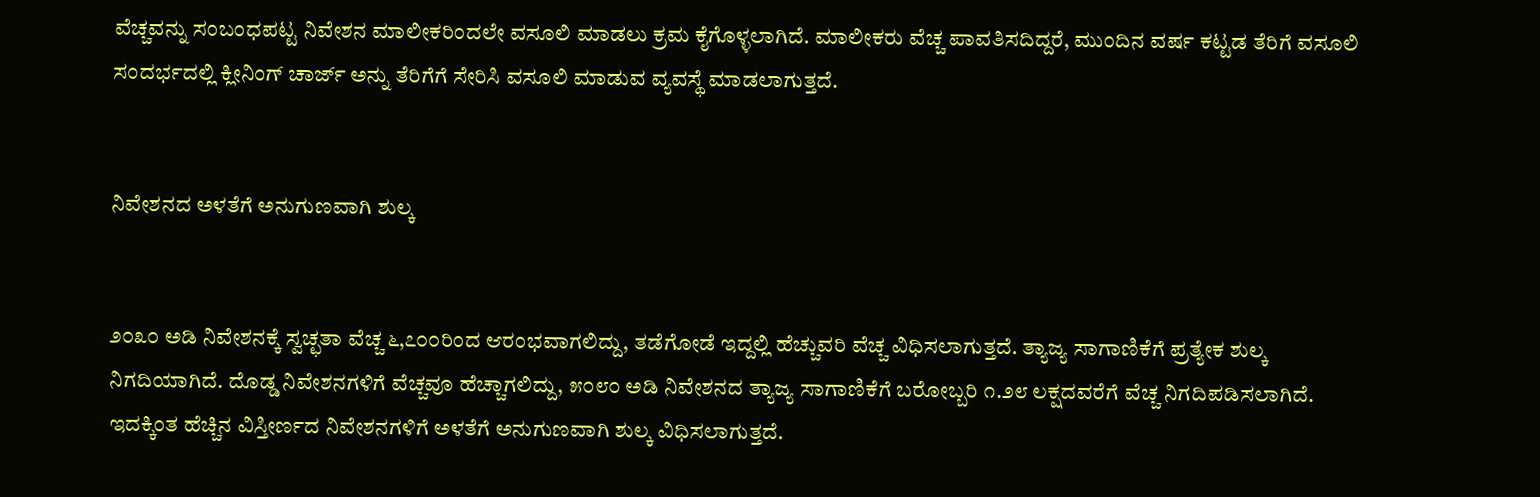ವೆಚ್ಚವನ್ನು ಸಂಬಂಧಪಟ್ಟ ನಿವೇಶನ ಮಾಲೀಕರಿಂದಲೇ ವಸೂಲಿ ಮಾಡಲು ಕ್ರಮ ಕೈಗೊಳ್ಳಲಾಗಿದೆ. ಮಾಲೀಕರು ವೆಚ್ಚ ಪಾವತಿಸದಿದ್ದರೆ, ಮುಂದಿನ ವರ್ಷ ಕಟ್ಟಡ ತೆರಿಗೆ ವಸೂಲಿ ಸಂದರ್ಭದಲ್ಲಿ ಕ್ಲೀನಿಂಗ್ ಚಾರ್ಜ್ ಅನ್ನು ತೆರಿಗೆಗೆ ಸೇರಿಸಿ ವಸೂಲಿ ಮಾಡುವ ವ್ಯವಸ್ಥೆ ಮಾಡಲಾಗುತ್ತದೆ.


ನಿವೇಶನದ ಅಳತೆಗೆ ಅನುಗುಣವಾಗಿ ಶುಲ್ಕ


೨೦೩೦ ಅಡಿ ನಿವೇಶನಕ್ಕೆ ಸ್ವಚ್ಛತಾ ವೆಚ್ಚ ೬,೭೦೦ರಿಂದ ಆರಂಭವಾಗಲಿದ್ದು, ತಡೆಗೋಡೆ ಇದ್ದಲ್ಲಿ ಹೆಚ್ಚುವರಿ ವೆಚ್ಚ ವಿಧಿಸಲಾಗುತ್ತದೆ. ತ್ಯಾಜ್ಯ ಸಾಗಾಣಿಕೆಗೆ ಪ್ರತ್ಯೇಕ ಶುಲ್ಕ ನಿಗದಿಯಾಗಿದೆ. ದೊಡ್ಡ ನಿವೇಶನಗಳಿಗೆ ವೆಚ್ಚವೂ ಹೆಚ್ಚಾಗಲಿದ್ದು, ೫೦೮೦ ಅಡಿ ನಿವೇಶನದ ತ್ಯಾಜ್ಯ ಸಾಗಾಣಿಕೆಗೆ ಬರೋಬ್ಬರಿ ೧.೨೮ ಲಕ್ಷದವರೆಗೆ ವೆಚ್ಚ ನಿಗದಿಪಡಿಸಲಾಗಿದೆ. ಇದಕ್ಕಿಂತ ಹೆಚ್ಚಿನ ವಿಸ್ತೀರ್ಣದ ನಿವೇಶನಗಳಿಗೆ ಅಳತೆಗೆ ಅನುಗುಣವಾಗಿ ಶುಲ್ಕ ವಿಧಿಸಲಾಗುತ್ತದೆ.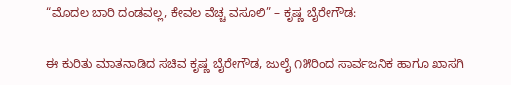“ಮೊದಲ ಬಾರಿ ದಂಡವಲ್ಲ, ಕೇವಲ ವೆಚ್ಚ ವಸೂಲಿ” – ಕೃಷ್ಣ ಬೈರೇಗೌಡ:


ಈ ಕುರಿತು ಮಾತನಾಡಿದ ಸಚಿವ ಕೃಷ್ಣ ಬೈರೇಗೌಡ, ಜುಲೈ ೧೫ರಿಂದ ಸಾರ್ವಜನಿಕ ಹಾಗೂ ಖಾಸಗಿ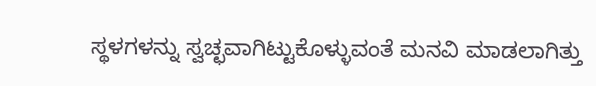ಸ್ಥಳಗಳನ್ನು ಸ್ವಚ್ಛವಾಗಿಟ್ಟುಕೊಳ್ಳುವಂತೆ ಮನವಿ ಮಾಡಲಾಗಿತ್ತು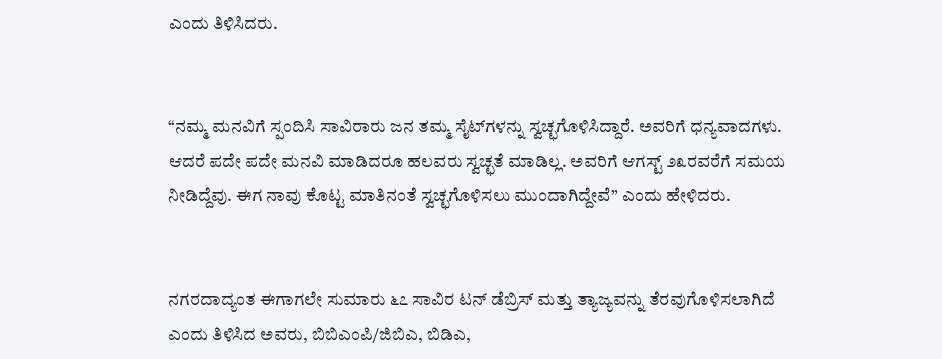ಎಂದು ತಿಳಿಸಿದರು.


“ನಮ್ಮ ಮನವಿಗೆ ಸ್ಪಂದಿಸಿ ಸಾವಿರಾರು ಜನ ತಮ್ಮ ಸೈಟ್‌ಗಳನ್ನು ಸ್ವಚ್ಛಗೊಳಿಸಿದ್ದಾರೆ. ಅವರಿಗೆ ಧನ್ಯವಾದಗಳು. ಆದರೆ ಪದೇ ಪದೇ ಮನವಿ ಮಾಡಿದರೂ ಹಲವರು ಸ್ವಚ್ಛತೆ ಮಾಡಿಲ್ಲ. ಅವರಿಗೆ ಆಗಸ್ಟ್ ೨೩ರವರೆಗೆ ಸಮಯ ನೀಡಿದ್ದೆವು. ಈಗ ನಾವು ಕೊಟ್ಟ ಮಾತಿನಂತೆ ಸ್ವಚ್ಛಗೊಳಿಸಲು ಮುಂದಾಗಿದ್ದೇವೆ” ಎಂದು ಹೇಳಿದರು.


ನಗರದಾದ್ಯಂತ ಈಗಾಗಲೇ ಸುಮಾರು ೬೭ ಸಾವಿರ ಟನ್ ಡೆಬ್ರಿಸ್ ಮತ್ತು ತ್ಯಾಜ್ಯವನ್ನು ತೆರವುಗೊಳಿಸಲಾಗಿದೆ ಎಂದು ತಿಳಿಸಿದ ಅವರು, ಬಿಬಿಎಂಪಿ/ಜಿಬಿಎ, ಬಿಡಿಎ,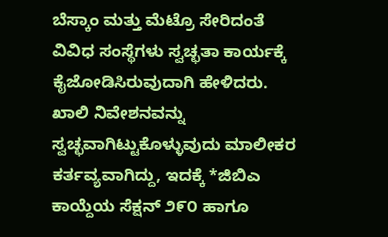ಬೆಸ್ಕಾಂ ಮತ್ತು ಮೆಟ್ರೊ ಸೇರಿದಂತೆ ವಿವಿಧ ಸಂಸ್ಥೆಗಳು ಸ್ವಚ್ಛತಾ ಕಾರ್ಯಕ್ಕೆ ಕೈಜೋಡಿಸಿರುವುದಾಗಿ ಹೇಳಿದರು.
ಖಾಲಿ ನಿವೇಶನವನ್ನು ಸ್ವಚ್ಛವಾಗಿಟ್ಟುಕೊಳ್ಳುವುದು ಮಾಲೀಕರ ಕರ್ತವ್ಯವಾಗಿದ್ದು, ಇದಕ್ಕೆ *ಜಿಬಿಎ ಕಾಯ್ದೆಯ ಸೆಕ್ಷನ್ ೨೯೦ ಹಾಗೂ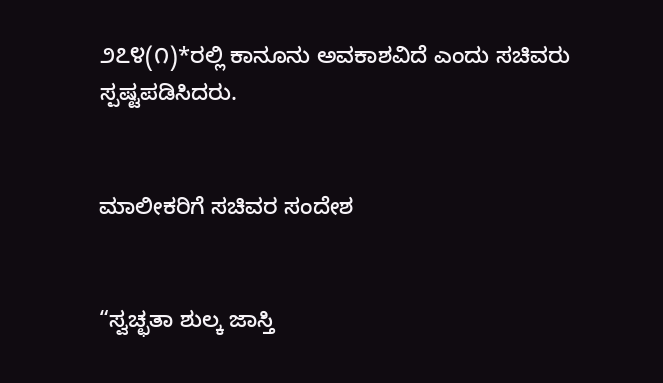೨೭೪(೧)*ರಲ್ಲಿ ಕಾನೂನು ಅವಕಾಶವಿದೆ ಎಂದು ಸಚಿವರು ಸ್ಪಷ್ಟಪಡಿಸಿದರು.


ಮಾಲೀಕರಿಗೆ ಸಚಿವರ ಸಂದೇಶ


“ಸ್ವಚ್ಛತಾ ಶುಲ್ಕ ಜಾಸ್ತಿ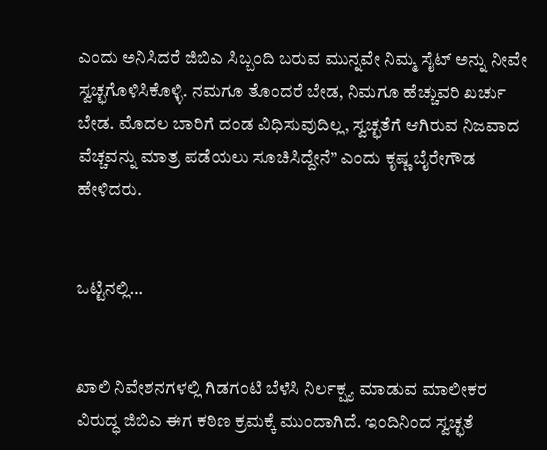ಎಂದು ಅನಿಸಿದರೆ ಜಿಬಿಎ ಸಿಬ್ಬಂದಿ ಬರುವ ಮುನ್ನವೇ ನಿಮ್ಮ ಸೈಟ್ ಅನ್ನು ನೀವೇ ಸ್ವಚ್ಛಗೊಳಿಸಿಕೊಳ್ಳಿ. ನಮಗೂ ತೊಂದರೆ ಬೇಡ, ನಿಮಗೂ ಹೆಚ್ಚುವರಿ ಖರ್ಚು ಬೇಡ. ಮೊದಲ ಬಾರಿಗೆ ದಂಡ ವಿಧಿಸುವುದಿಲ್ಲ, ಸ್ವಚ್ಛತೆಗೆ ಆಗಿರುವ ನಿಜವಾದ ವೆಚ್ಚವನ್ನು ಮಾತ್ರ ಪಡೆಯಲು ಸೂಚಿಸಿದ್ದೇನೆ” ಎಂದು ಕೃಷ್ಣ ಬೈರೇಗೌಡ ಹೇಳಿದರು.


ಒಟ್ಟಿನಲ್ಲಿ…


ಖಾಲಿ ನಿವೇಶನಗಳಲ್ಲಿ ಗಿಡಗಂಟಿ ಬೆಳೆಸಿ ನಿರ್ಲಕ್ಷ್ಯ ಮಾಡುವ ಮಾಲೀಕರ ವಿರುದ್ಧ ಜಿಬಿಎ ಈಗ ಕಠಿಣ ಕ್ರಮಕ್ಕೆ ಮುಂದಾಗಿದೆ. ಇಂದಿನಿಂದ ಸ್ವಚ್ಛತೆ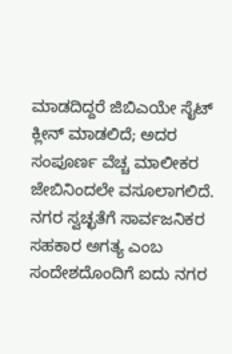ಮಾಡದಿದ್ದರೆ ಜಿಬಿಎಯೇ ಸೈಟ್ ಕ್ಲೀನ್ ಮಾಡಲಿದೆ; ಅದರ ಸಂಪೂರ್ಣ ವೆಚ್ಚ ಮಾಲೀಕರ ಜೇಬಿನಿಂದಲೇ ವಸೂಲಾಗಲಿದೆ. ನಗರ ಸ್ವಚ್ಛತೆಗೆ ಸಾರ್ವಜನಿಕರ ಸಹಕಾರ ಅಗತ್ಯ ಎಂಬ ಸಂದೇಶದೊಂದಿಗೆ ಐದು ನಗರ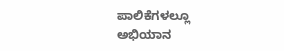ಪಾಲಿಕೆಗಳಲ್ಲೂ ಅಭಿಯಾನ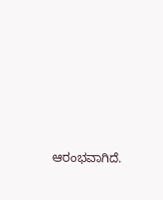ಆರಂಭವಾಗಿದೆ.